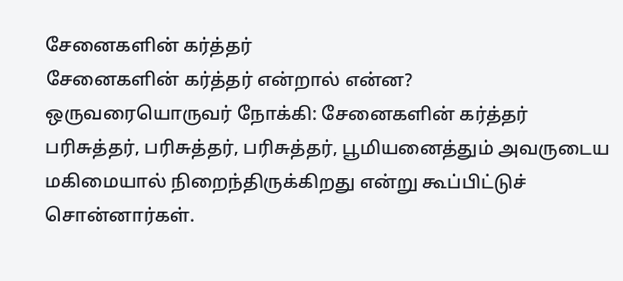சேனைகளின் கர்த்தர்
சேனைகளின் கர்த்தர் என்றால் என்ன?
ஒருவரையொருவர் நோக்கி: சேனைகளின் கர்த்தர் பரிசுத்தர், பரிசுத்தர், பரிசுத்தர், பூமியனைத்தும் அவருடைய மகிமையால் நிறைந்திருக்கிறது என்று கூப்பிட்டுச் சொன்னார்கள்.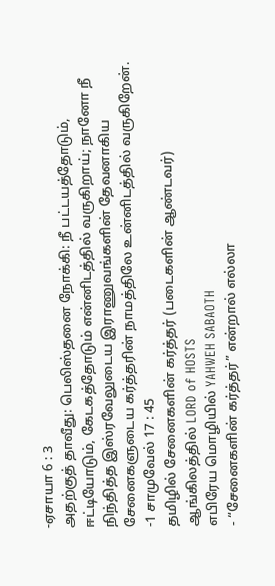-ஏசாயா 6 : 3
அதற்குத் தாவீது: பெலிஸ்தனை நோக்கி: நீ பட்டயத்தோடும், ஈட்டியோடும், கேடகத்தோடும் என்னிடத்தில் வருகிறாய்; நானோ நீ நிந்தித்த இஸ்ரவேலுடைய இராணுவங்களின் தேவனாகிய சேனைகளுடைய கர்த்தரின் நாமத்திலே உன்னிடத்தில் வருகிறேன்.
-1 சாமுவேல் 17 : 45
தமிழில் சேனைகளின் கர்த்தர் (படைகளின் ஆண்டவர்)
ஆங்கிலத்தில் LORD of HOSTS
எபிரேய மொழியில் YAHWEH SABAOTH
- “சேனைகளின் கர்த்தர்” என்றால் எல்லா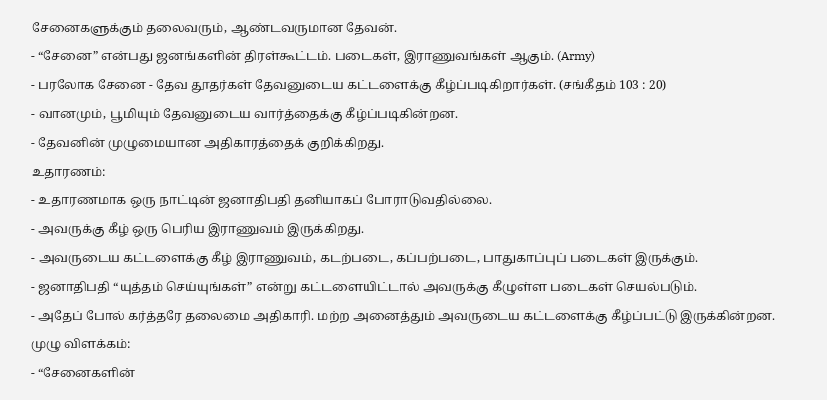சேனைகளுக்கும் தலைவரும், ஆண்டவருமான தேவன்.
- “சேனை” என்பது ஜனங்களின் திரள்கூட்டம். படைகள், இராணுவங்கள் ஆகும். (Army)
- பரலோக சேனை - தேவ தூதர்கள் தேவனுடைய கட்டளைக்கு கீழ்ப்படிகிறார்கள். (சங்கீதம் 103 : 20)
- வானமும், பூமியும் தேவனுடைய வார்த்தைக்கு கீழ்ப்படிகின்றன.
- தேவனின் முழுமையான அதிகாரத்தைக் குறிக்கிறது.
உதாரணம்:
- உதாரணமாக ஒரு நாட்டின் ஜனாதிபதி தனியாகப் போராடுவதில்லை.
- அவருக்கு கீழ் ஒரு பெரிய இராணுவம் இருக்கிறது.
- அவருடைய கட்டளைக்கு கீழ் இராணுவம், கடற்படை, கப்பற்படை, பாதுகாப்புப் படைகள் இருக்கும்.
- ஜனாதிபதி “யுத்தம் செய்யுங்கள்” என்று கட்டளையிட்டால் அவருக்கு கீழுள்ள படைகள் செயல்படும்.
- அதேப் போல் கர்த்தரே தலைமை அதிகாரி. மற்ற அனைத்தும் அவருடைய கட்டளைக்கு கீழ்ப்பட்டு இருக்கின்றன.
முழு விளக்கம்:
- “சேனைகளின்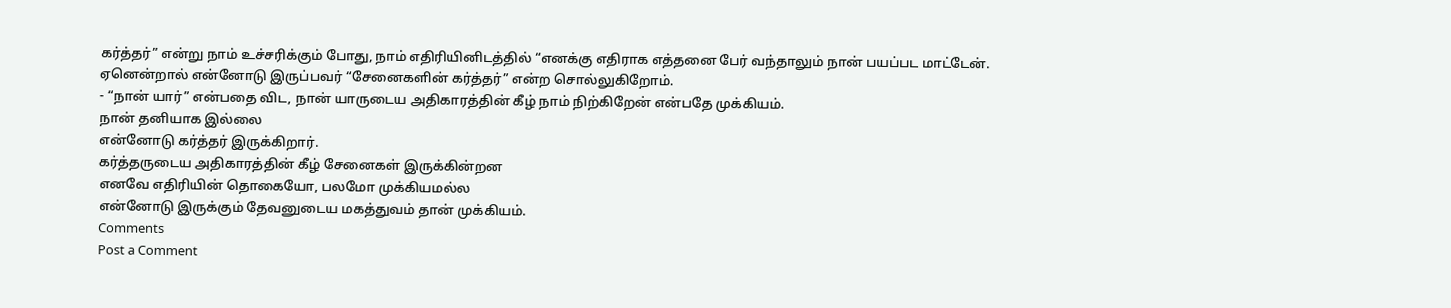கர்த்தர்” என்று நாம் உச்சரிக்கும் போது, நாம் எதிரியினிடத்தில் “எனக்கு எதிராக எத்தனை பேர் வந்தாலும் நான் பயப்பட மாட்டேன். ஏனென்றால் என்னோடு இருப்பவர் “சேனைகளின் கர்த்தர்” என்ற சொல்லுகிறோம்.
- “நான் யார்” என்பதை விட, நான் யாருடைய அதிகாரத்தின் கீழ் நாம் நிற்கிறேன் என்பதே முக்கியம்.
நான் தனியாக இல்லை
என்னோடு கர்த்தர் இருக்கிறார்.
கர்த்தருடைய அதிகாரத்தின் கீழ் சேனைகள் இருக்கின்றன
எனவே எதிரியின் தொகையோ, பலமோ முக்கியமல்ல
என்னோடு இருக்கும் தேவனுடைய மகத்துவம் தான் முக்கியம்.
Comments
Post a Comment